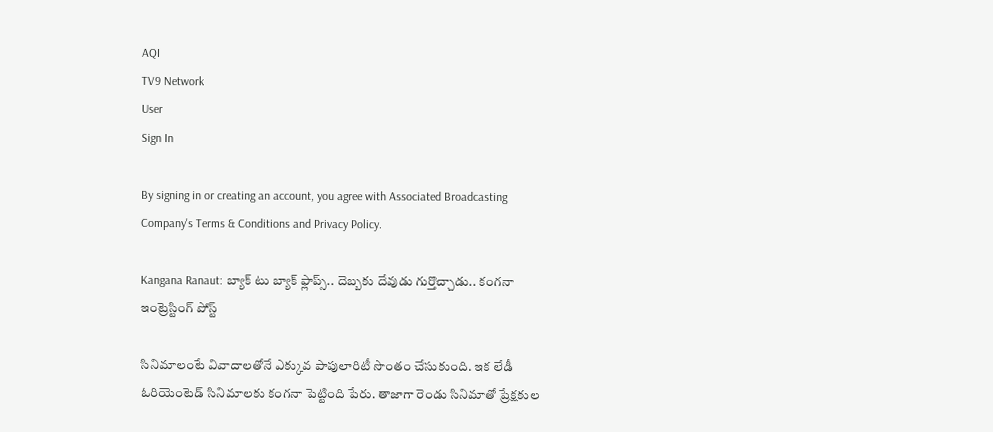AQI
TV9 Network
User
Sign In

By signing in or creating an account, you agree with Associated Broadcasting Company's Terms & Conditions and Privacy Policy.

Kangana Ranaut: బ్యాక్ టు బ్యాక్ ఫ్లాప్స్.. దెబ్బకు దేవుడు గుర్తొచ్చాడు.. కంగనా ఇంట్రెస్టింగ్ పోస్ట్

సినిమాలంటే వివాదాలతోనే ఎక్కువ పాపులారిటీ సొంతం చేసుకుంది. ఇక లేడీ ఓరియెంటెడ్ సినిమాలకు కంగనా పెట్టింది పేరు. తాజాగా రెండు సినిమాతో ప్రేక్షకుల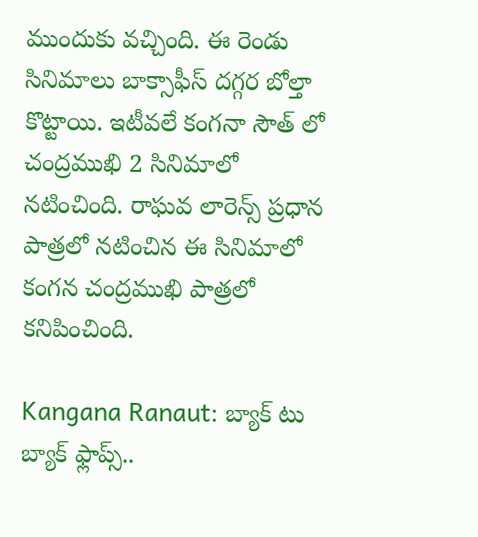ముందుకు వచ్చింది. ఈ రెండు సినిమాలు బాక్సాఫీస్ దగ్గర బోల్తా కొట్టాయి. ఇటీవలే కంగనా సౌత్ లో చంద్రముఖి 2 సినిమాలో నటించింది. రాఘవ లారెన్స్ ప్రధాన పాత్రలో నటించిన ఈ సినిమాలో కంగన చంద్రముఖి పాత్రలో కనిపించింది.

Kangana Ranaut: బ్యాక్ టు బ్యాక్ ఫ్లాప్స్..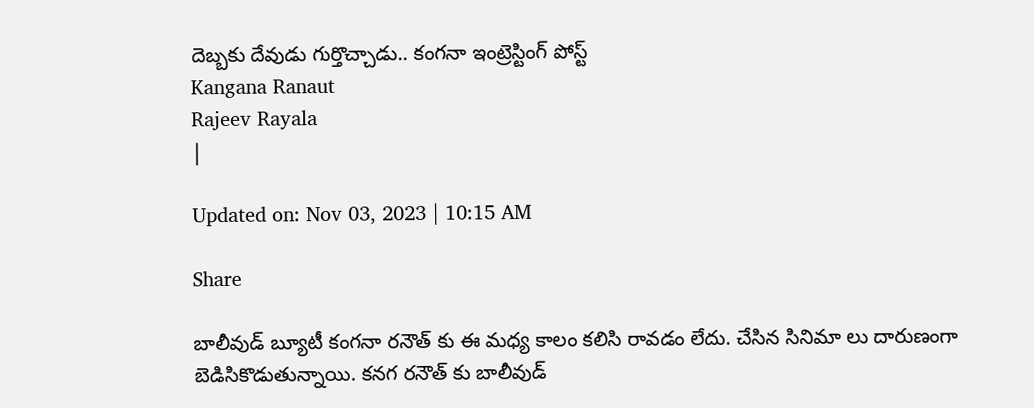దెబ్బకు దేవుడు గుర్తొచ్చాడు.. కంగనా ఇంట్రెస్టింగ్ పోస్ట్
Kangana Ranaut
Rajeev Rayala
|

Updated on: Nov 03, 2023 | 10:15 AM

Share

బాలీవుడ్ బ్యూటీ కంగనా రనౌత్ కు ఈ మధ్య కాలం కలిసి రావడం లేదు. చేసిన సినిమా లు దారుణంగా బెడిసికొడుతున్నాయి. కనగ రనౌత్ కు బాలీవుడ్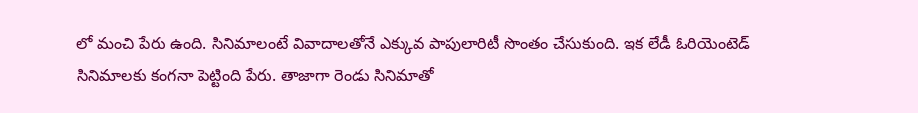లో మంచి పేరు ఉంది. సినిమాలంటే వివాదాలతోనే ఎక్కువ పాపులారిటీ సొంతం చేసుకుంది. ఇక లేడీ ఓరియెంటెడ్ సినిమాలకు కంగనా పెట్టింది పేరు. తాజాగా రెండు సినిమాతో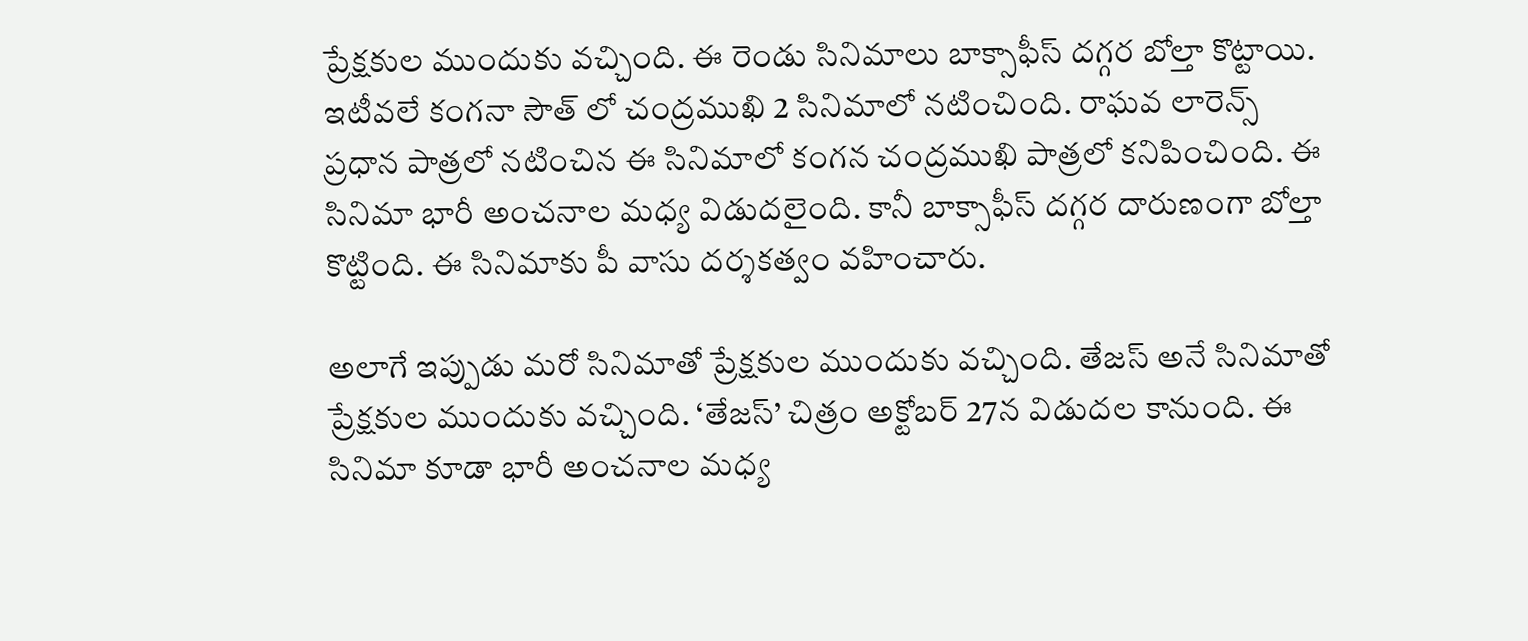ప్రేక్షకుల ముందుకు వచ్చింది. ఈ రెండు సినిమాలు బాక్సాఫీస్ దగ్గర బోల్తా కొట్టాయి. ఇటీవలే కంగనా సౌత్ లో చంద్రముఖి 2 సినిమాలో నటించింది. రాఘవ లారెన్స్ ప్రధాన పాత్రలో నటించిన ఈ సినిమాలో కంగన చంద్రముఖి పాత్రలో కనిపించింది. ఈ సినిమా భారీ అంచనాల మధ్య విడుదలైంది. కానీ బాక్సాఫీస్ దగ్గర దారుణంగా బోల్తా కొట్టింది. ఈ సినిమాకు పీ వాసు దర్శకత్వం వహించారు.

అలాగే ఇప్పుడు మరో సినిమాతో ప్రేక్షకుల ముందుకు వచ్చింది. తేజస్ అనే సినిమాతో ప్రేక్షకుల ముందుకు వచ్చింది. ‘తేజస్’ చిత్రం అక్టోబర్ 27న విడుదల కానుంది. ఈ సినిమా కూడా భారీ అంచనాల మధ్య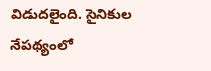విడుదలైంది. సైనికుల నేపథ్యంలో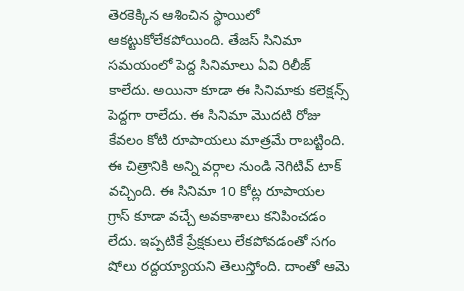తెరకెక్కిన ఆశించిన స్థాయిలో ఆకట్టుకోలేకపోయింది. తేజస్ సినిమా సమయంలో పెద్ద సినిమాలు ఏవి రిలీజ్ కాలేదు. అయినా కూడా ఈ సినిమాకు కలెక్షన్స్ పెద్దగా రాలేదు. ఈ సినిమా మొదటి రోజు కేవలం కోటి రూపాయలు మాత్రమే రాబట్టింది. ఈ చిత్రానికి అన్ని వర్గాల నుండి నెగిటివ్ టాక్ వచ్చింది. ఈ సినిమా 10 కోట్ల రూపాయల గ్రాస్ కూడా వచ్చే అవకాశాలు కనిపించడం లేదు. ఇప్పటికే ప్రేక్షకులు లేకపోవడంతో సగం షోలు రద్దయ్యాయని తెలుస్తోంది. దాంతో ఆమె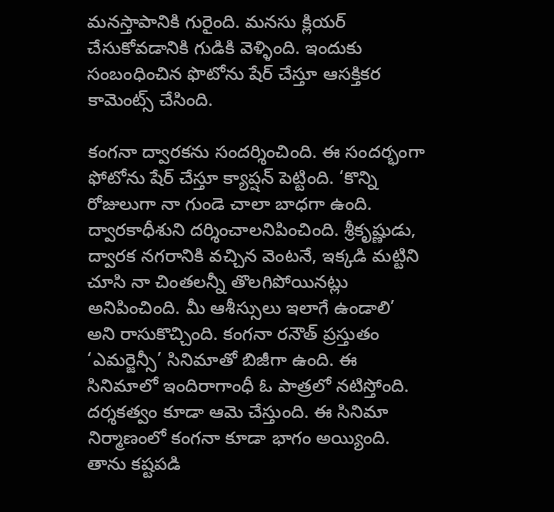మనస్తాపానికి గురైంది. మనసు క్లియర్ చేసుకోవడానికి గుడికి వెళ్ళింది. ఇందుకు సంబంధించిన ఫొటోను షేర్ చేస్తూ ఆసక్తికర కామెంట్స్ చేసింది.

కంగనా ద్వారకను సందర్శించింది. ఈ సందర్భంగా ఫోటోను షేర్ చేస్తూ క్యాప్షన్ పెట్టింది. ‘కొన్ని రోజులుగా నా గుండె చాలా బాధగా ఉంది. ద్వారకాధీశుని దర్శించాలనిపించింది. శ్రీకృష్ణుడు, ద్వారక నగరానికి వచ్చిన వెంటనే, ఇక్కడి మట్టిని చూసి నా చింతలన్నీ తొలగిపోయినట్లు అనిపించింది. మీ ఆశీస్సులు ఇలాగే ఉండాలి’ అని రాసుకొచ్చింది. కంగనా రనౌత్ ప్రస్తుతం ‘ఎమర్జెన్సీ’ సినిమాతో బిజీగా ఉంది. ఈ సినిమాలో ఇందిరాగాంధీ ఓ పాత్రలో నటిస్తోంది. దర్శకత్వం కూడా ఆమె చేస్తుంది. ఈ సినిమా నిర్మాణంలో కంగనా కూడా భాగం అయ్యింది. తాను కష్టపడి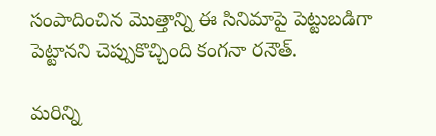సంపాదించిన మొత్తాన్ని ఈ సినిమాపై పెట్టుబడిగా పెట్టానని చెప్పుకొచ్చింది కంగనా రనౌత్.

మరిన్ని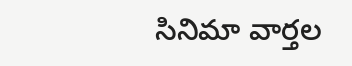సినిమా వార్తల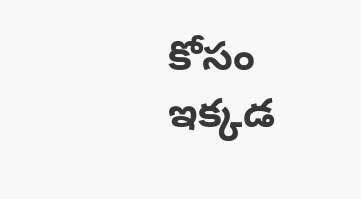కోసం ఇక్కడ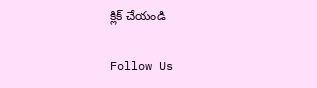క్లిక్ చేయండి

Follow Us